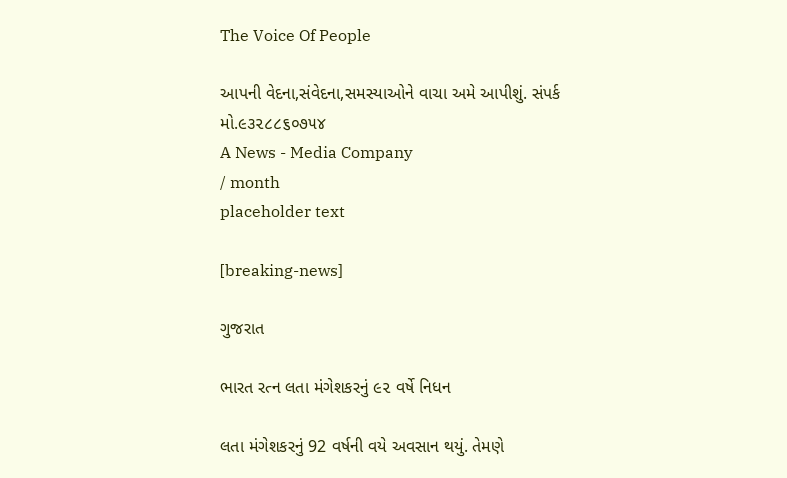The Voice Of People

આપની વેદના,સંવેદના,સમસ્યાઓને વાચા અમે આપીશું. સંપર્ક મો.૯૩૨૮૮૬૦૭૫૪
A News - Media Company
/ month
placeholder text

[breaking-news]

ગુજરાત

ભારત રત્ન લતા મંગેશકરનું ૯૨ વર્ષે નિધન

લતા મંગેશકરનું 92 વર્ષની વયે અવસાન થયું. તેમણે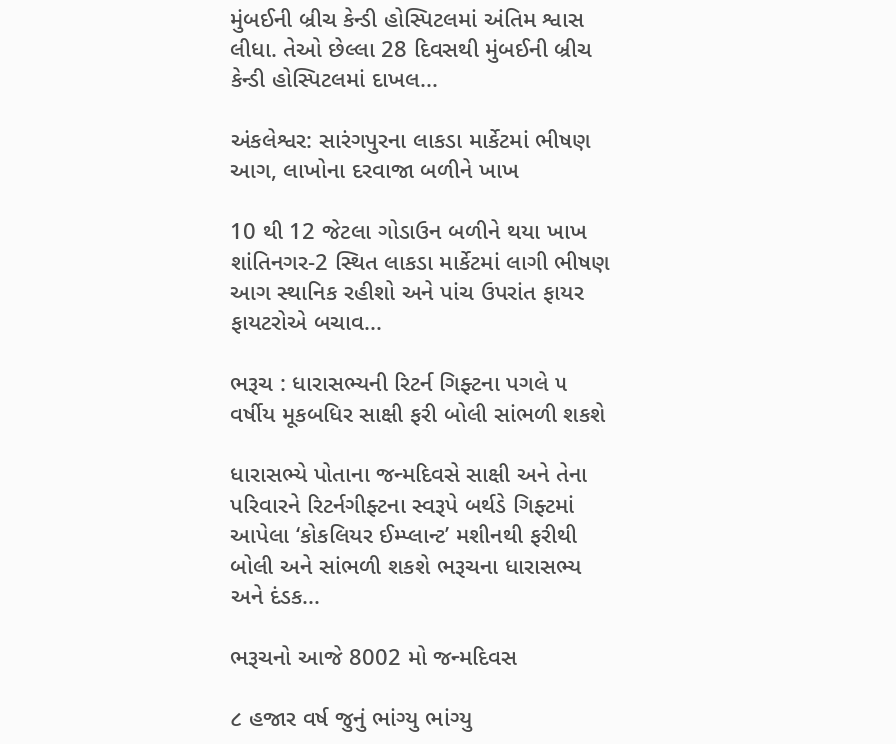મુંબઈની બ્રીચ કેન્ડી હોસ્પિટલમાં અંતિમ શ્વાસ લીધા. તેઓ છેલ્લા 28 દિવસથી મુંબઈની બ્રીચ કેન્ડી હોસ્પિટલમાં દાખલ...

અંકલેશ્વર: સારંગપુરના લાકડા માર્કેટમાં ભીષણ આગ, લાખોના દરવાજા બળીને ખાખ

10 થી 12 જેટલા ગોડાઉન બળીને થયા ખાખ શાંતિનગર-2 સ્થિત લાકડા માર્કેટમાં લાગી ભીષણ આગ સ્થાનિક રહીશો અને પાંચ ઉપરાંત ફાયર ફાયટરોએ બચાવ...

ભરૂચ : ધારાસભ્યની રિટર્ન ગિફ્ટના પગલે ૫ વર્ષીય મૂકબધિર સાક્ષી ફરી બોલી સાંભળી શકશે

ધારાસભ્યે પોતાના જન્મદિવસે સાક્ષી અને તેના પરિવારને રિટર્નગીફ્ટના સ્વરૂપે બર્થડે ગિફ્ટમાં આપેલા ‘કોકલિયર ઈમ્પ્લાન્ટ’ મશીનથી ફરીથી બોલી અને સાંભળી શકશે ભરૂચના ધારાસભ્ય અને દંડક...

ભરૂચનો આજે 8002 મો જન્મદિવસ

૮ હજાર વર્ષ જુનું ભાંગ્યુ ભાંગ્યુ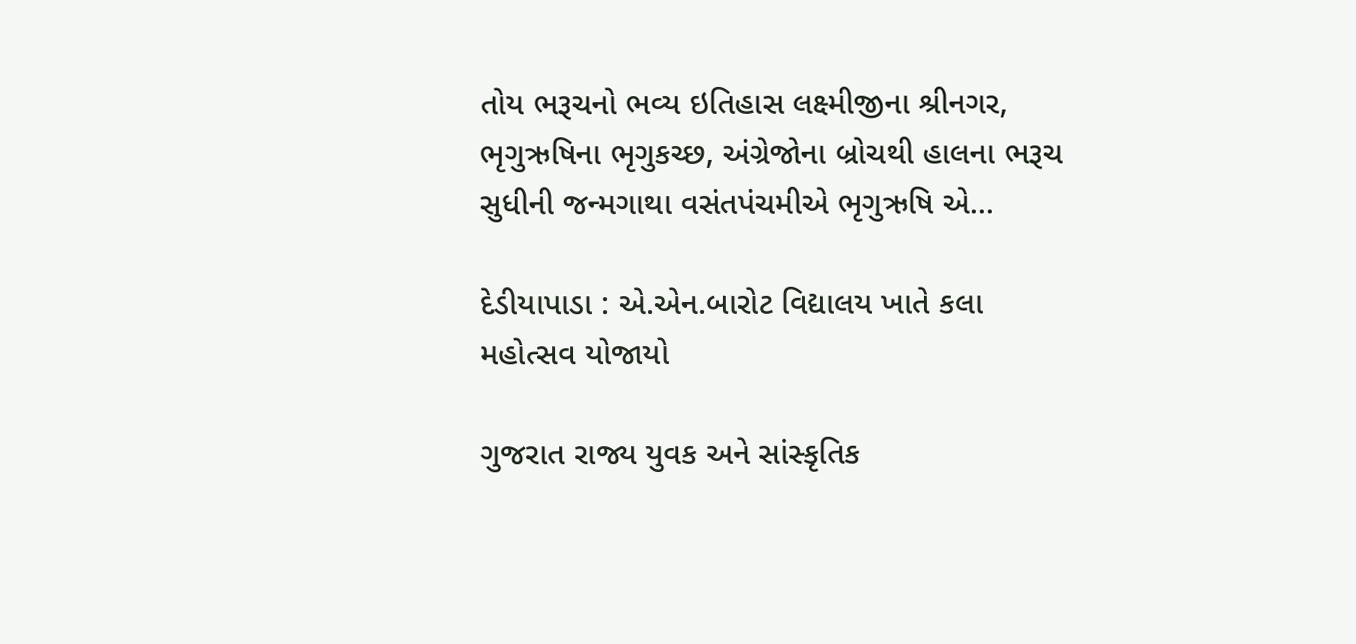તોય ભરૂચનો ભવ્ય ઇતિહાસ લક્ષ્મીજીના શ્રીનગર, ભૃગુઋષિના ભૃગુકચ્છ, અંગ્રેજોના બ્રોચથી હાલના ભરૂચ સુધીની જન્મગાથા વસંતપંચમીએ ભૃગુઋષિ એ...

દેડીયાપાડા : એ.એન.બારોટ વિદ્યાલય ખાતે કલા મહોત્સવ યોજાયો

ગુજરાત રાજ્ય યુવક અને સાંસ્કૃતિક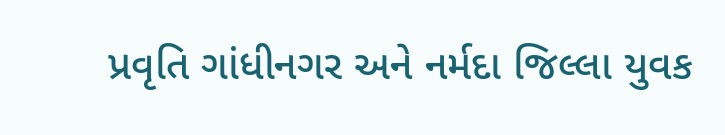પ્રવૃતિ ગાંધીનગર અને નર્મદા જિલ્લા યુવક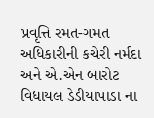પ્રવૃત્તિ રમત-ગમત અધિકારીની કચેરી નર્મદા અને એ.એન બારોટ વિધાયલ ડેડીયાપાડા ના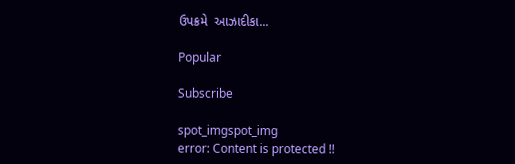ઉપક્રમે  આઝાદીકા...

Popular

Subscribe

spot_imgspot_img
error: Content is protected !!